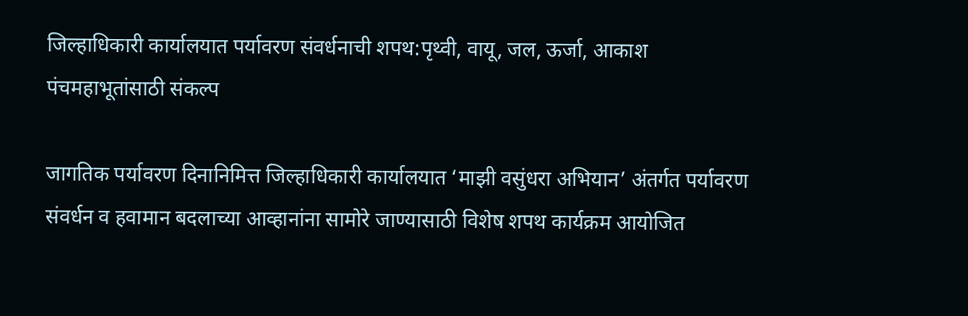जिल्हाधिकारी कार्यालयात पर्यावरण संवर्धनाची शपथ:पृथ्वी, वायू, जल, ऊर्जा, आकाश पंचमहाभूतांसाठी संकल्प

जागतिक पर्यावरण दिनानिमित्त जिल्हाधिकारी कार्यालयात ‘माझी वसुंधरा अभियान’ अंतर्गत पर्यावरण संवर्धन व हवामान बदलाच्या आव्हानांना सामोरे जाण्यासाठी विशेष शपथ कार्यक्रम आयोजित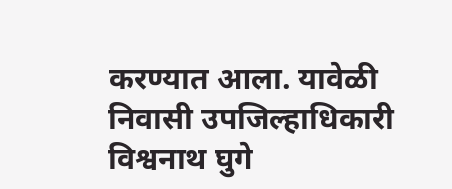करण्यात आला. यावेळी निवासी उपजिल्हाधिकारी विश्वनाथ घुगे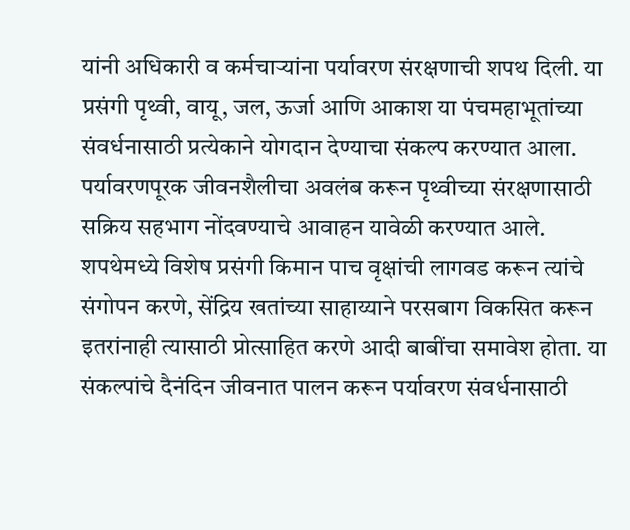यांनी अधिकारी व कर्मचाऱ्यांना पर्यावरण संरक्षणाची शपथ दिली. या प्रसंगी पृथ्वी, वायू, जल, ऊर्जा आणि आकाश या पंचमहाभूतांच्या संवर्धनासाठी प्रत्येकाने योगदान देण्याचा संकल्प करण्यात आला. पर्यावरणपूरक जीवनशैलीचा अवलंब करून पृथ्वीच्या संरक्षणासाठी सक्रिय सहभाग नोंदवण्याचे आवाहन यावेळी करण्यात आले. शपथेमध्ये विशेष प्रसंगी किमान पाच वृक्षांची लागवड करून त्यांचे संगोपन करणे, सेंद्रिय खतांच्या साहाय्याने परसबाग विकसित करून इतरांनाही त्यासाठी प्रोत्साहित करणे आदी बाबींचा समावेश होता. या संकल्पांचे दैनंदिन जीवनात पालन करून पर्यावरण संवर्धनासाठी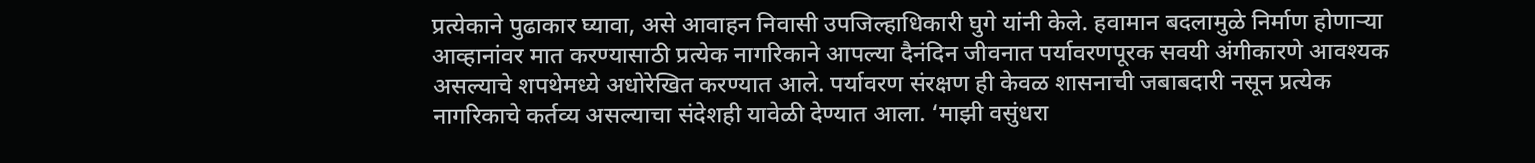प्रत्येकाने पुढाकार घ्यावा, असे आवाहन निवासी उपजिल्हाधिकारी घुगे यांनी केले. हवामान बदलामुळे निर्माण होणाऱ्या आव्हानांवर मात करण्यासाठी प्रत्येक नागरिकाने आपल्या दैनंदिन जीवनात पर्यावरणपूरक सवयी अंगीकारणे आवश्यक असल्याचे शपथेमध्ये अधोरेखित करण्यात आले. पर्यावरण संरक्षण ही केवळ शासनाची जबाबदारी नसून प्रत्येक नागरिकाचे कर्तव्य असल्याचा संदेशही यावेळी देण्यात आला. ‘माझी वसुंधरा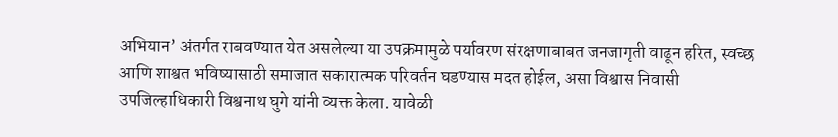अभियान’ अंतर्गत राबवण्यात येत असलेल्या या उपक्रमामुळे पर्यावरण संरक्षणाबाबत जनजागृती वाढून हरित, स्वच्छ आणि शाश्वत भविष्यासाठी समाजात सकारात्मक परिवर्तन घडण्यास मदत होईल, असा विश्वास निवासी उपजिल्हाधिकारी विश्वनाथ घुगे यांनी व्यक्त केला. यावेळी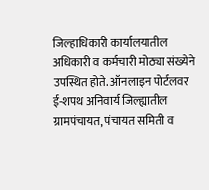जिल्हाधिकारी कार्यालयातील अधिकारी व कर्मचारी मोठ्या संख्येने उपस्थित होते. ऑनलाइन पोर्टलवर ई-शपथ अनिवार्य जिल्ह्यातील ग्रामपंचायत, पंचायत समिती व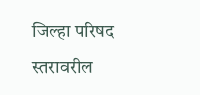जिल्हा परिषद स्तरावरील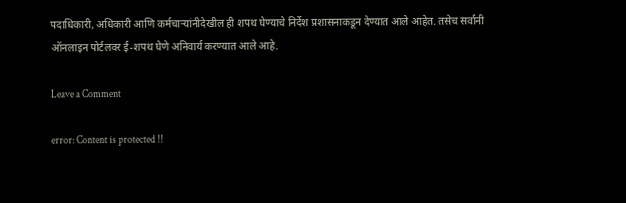पदाधिकारी, अधिकारी आणि कर्मचाऱ्यांनीदेखील ही शपथ घेण्याचे निर्देश प्रशासनाकडून देण्यात आले आहेत. तसेच सर्वांनी ऑनलाइन पोर्टलवर ई-शपथ घेणे अनिवार्य करण्यात आले आहे.

Leave a Comment

error: Content is protected !!